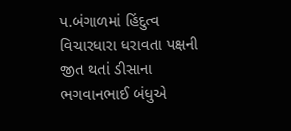પ.બંગાળમાં હિંદુત્વ વિચારધારા ધરાવતા પક્ષની જીત થતાં ડીસાના ભગવાનભાઈ બંધુએ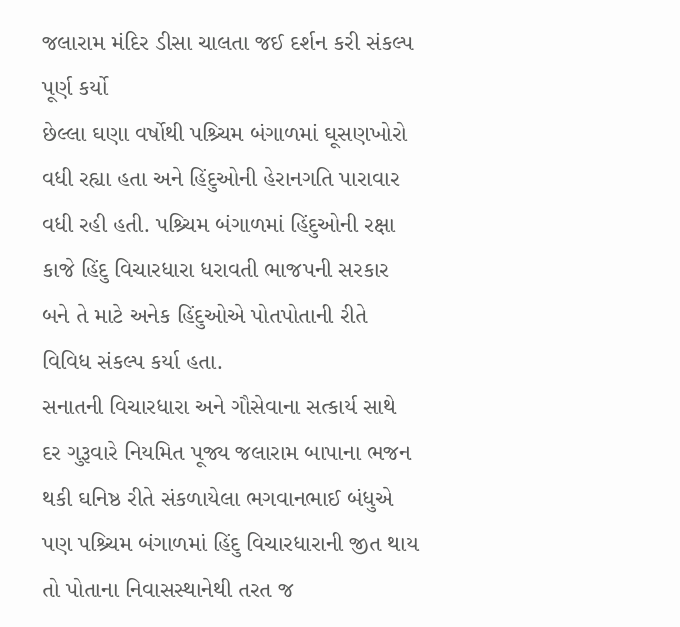જલારામ મંદિર ડીસા ચાલતા જઈ દર્શન કરી સંકલ્પ પૂર્ણ કર્યો
છેલ્લા ઘણા વર્ષોથી પશ્ર્ચિમ બંગાળમાં ઘૂસણખોરો વધી રહ્યા હતા અને હિંદુઓની હેરાનગતિ પારાવાર વધી રહી હતી. પશ્ર્ચિમ બંગાળમાં હિંદુઓની રક્ષા કાજે હિંદુ વિચારધારા ધરાવતી ભાજપની સરકાર બને તે માટે અનેક હિંદુઓએ પોતપોતાની રીતે વિવિધ સંકલ્પ કર્યા હતા.
સનાતની વિચારધારા અને ગૌસેવાના સત્કાર્ય સાથે દર ગુરૂવારે નિયમિત પૂજ્ય જલારામ બાપાના ભજન થકી ઘનિષ્ઠ રીતે સંકળાયેલા ભગવાનભાઈ બંધુએ પણ પશ્ર્ચિમ બંગાળમાં હિંદુ વિચારધારાની જીત થાય તો પોતાના નિવાસસ્થાનેથી તરત જ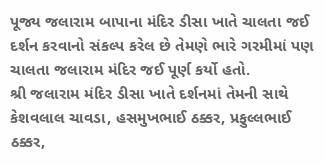પૂજ્ય જલારામ બાપાના મંદિર ડીસા ખાતે ચાલતા જઈ દર્શન કરવાનો સંકલ્પ કરેલ છે તેમણે ભારે ગરમીમાં પણ ચાલતા જલારામ મંદિર જઈ પૂર્ણ કર્યો હતો.
શ્રી જલારામ મંદિર ડીસા ખાતે દર્શનમાં તેમની સાથે કેશવલાલ ચાવડા, હસમુખભાઈ ઠક્કર, પ્રફુલ્લભાઈ ઠક્કર,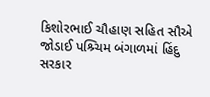કિશોરભાઈ ચૌહાણ સહિત સૌએ જોડાઈ પશ્ર્ચિમ બંગાળમાં હિંદુ સરકાર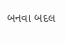બનવા બદલ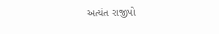અત્યંત રાજીપો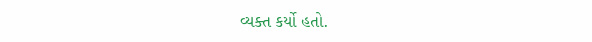વ્યક્ત કર્યો હતો.